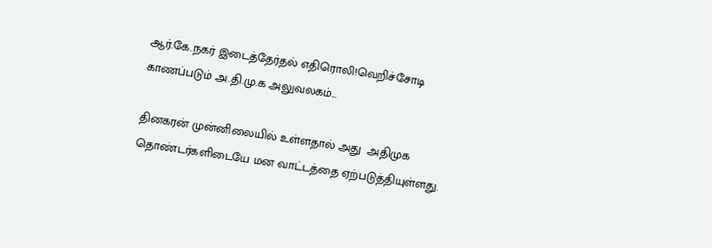ஆர்.கே.நகர் இடைத்தேர்தல் எதிரொலி!வெறிச்சோடி காணப்படும் அ.தி.மு.க அலுவலகம்...

தினகரன் முன்னிலையில் உள்ளதால் அது  அதிமுக தொண்டர்களிடையே மன வாட்டத்தை ஏற்படுத்தியுள்ளது.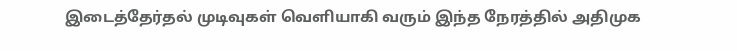இடைத்தேர்தல் முடிவுகள் வெளியாகி வரும் இந்த நேரத்தில் அதிமுக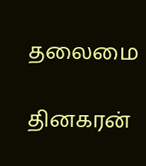தலைமை

தினகரன்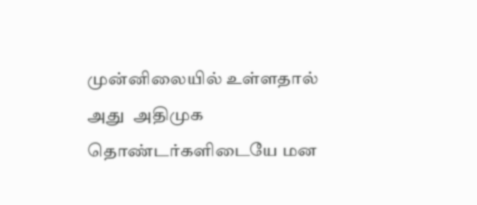முன்னிலையில் உள்ளதால் அது  அதிமுக தொண்டர்களிடையே மன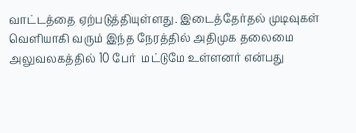வாட்டத்தை ஏற்படுத்தியுள்ளது. இடைத்தேர்தல் முடிவுகள் வெளியாகி வரும் இந்த நேரத்தில் அதிமுக தலைமை அலுவலகத்தில் 10 பேர்  மட்டுமே உள்ளனர் என்பது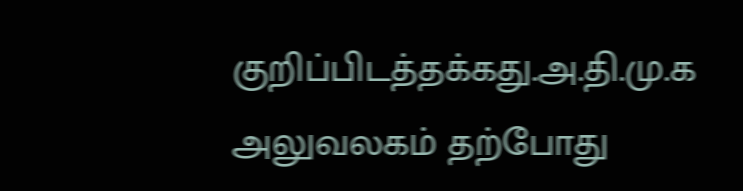குறிப்பிடத்தக்கது.அ.தி.மு.க அலுவலகம் தற்போது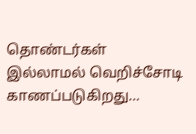தொண்டர்கள் இல்லாமல் வெறிச்சோடி காணப்படுகிறது…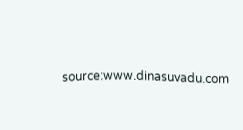source:www.dinasuvadu.com